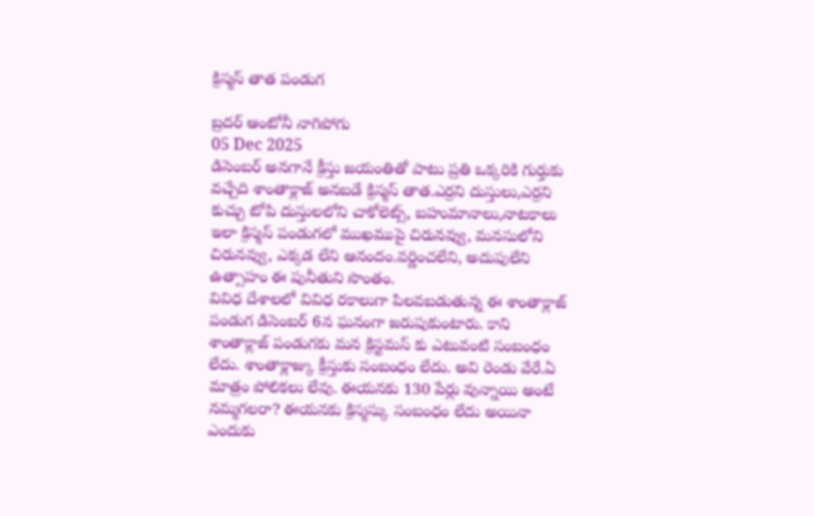క్రిస్మస్ తాత పండుగ

బ్రదర్ ఆంటోనీ నాగిపోగు
05 Dec 2025
డిసెంబర్ అనగానే క్రీస్తు జయంతితో పాటు ప్రతి ఒక్కరికి గుర్తుకు వచ్చేది శాంతాక్లాజ్ అనబడే క్రిస్మస్ తాత.ఎర్రని దుస్తులు,ఎర్రని కుచ్చు టోపి దుస్తులలోని చాకోలెట్స్, బహుమానాలు,నాటకాలు ఇలా క్రిస్మస్ పండుగలో ముఖముపై చిరునవ్వు, మనసులోని చిరునవ్వు, ఎక్కడ లేని ఆనందం.వర్ణించలేని, అదుపులేని ఉత్సాహం ఈ పునీతుని సొంతం.
వివిధ దేశాలలో వివిధ రకాలుగా పిలవబడుతున్న ఈ శాంతాక్లాజ్ పండుగ డిసెంబర్ 6న ఘనంగా జరుపుకుంటారు. కాని శాంతాక్లాజ్ పండుగకు మన క్రిస్టమస్ కు ఎటువంటి సంబంధం లేదు. శాంతాక్లాజ్కు క్రీస్తుకు సంబంధం లేదు. అవి రెండు వేరే.ఏ మాత్రం పోలికలు లేవు. ఈయనకు 130 పేర్లు వున్నాయి అంటే నమ్మగలరా? ఈయనకు క్రిస్మస్కు సంబంధం లేదు అయినా ఎందుకు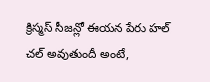క్రిస్మస్ సీజన్లో ఈయన పేరు హల్ చల్ అవుతుందీ అంటే,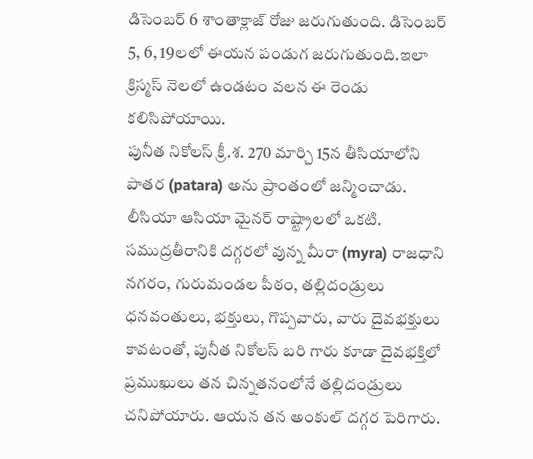డిసెంబర్ 6 శాంతాక్లాజ్ రోజు జరుగుతుంది. డిసెంబర్ 5, 6, 19లలో ఈయన పండుగ జరుగుతుంది.ఇలా క్రిస్మస్ నెలలో ఉండటం వలన ఈ రెండు కలిసిపోయాయి.
పునీత నికోలస్ క్రీ.శ. 270 మార్చి 15న తీసియాలోని పాతర (patara) అను ప్రాంతంలో జన్మించాడు. లీసియా ఆసియా మైనర్ రాష్ట్రాలలో ఒకటి. సముద్రతీరానికి దగ్గరలో వున్న మీరా (myra) రాజధాని నగరం, గురుమండల పీఠం, తల్లిదండ్రులు ధనవంతులు, భక్తులు, గొప్పవారు, వారు దైవభక్తులు కావటంతో, పునీత నికోలస్ బరి గారు కూడా దైవభక్తిలో ప్రముఖులు తన చిన్నతనంలోనే తల్లిదండ్రులు చనిపోయారు. ఆయన తన అంకుల్ దగ్గర పెరిగారు.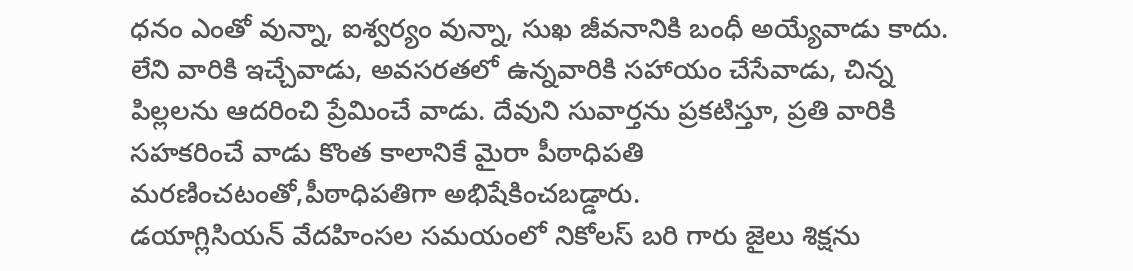ధనం ఎంతో వున్నా, ఐశ్వర్యం వున్నా, సుఖ జీవనానికి బంధీ అయ్యేవాడు కాదు. లేని వారికి ఇచ్చేవాడు, అవసరతలో ఉన్నవారికి సహాయం చేసేవాడు, చిన్న పిల్లలను ఆదరించి ప్రేమించే వాడు. దేవుని సువార్తను ప్రకటిస్తూ, ప్రతి వారికి సహకరించే వాడు కొంత కాలానికే మైరా పీఠాధిపతి మరణించటంతో,పీఠాధిపతిగా అభిషేకించబడ్డారు.
డయాగ్లిసియన్ వేదహింసల సమయంలో నికోలస్ బరి గారు జైలు శిక్షను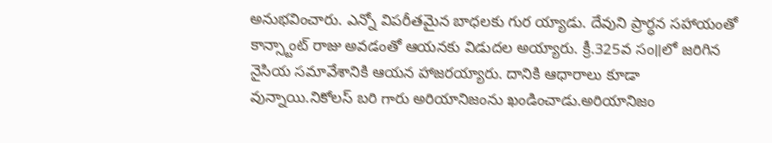అనుభవించారు. ఎన్నో విపరీతమైన బాధలకు గుర య్యాడు. దేవుని ప్రార్ధన సహాయంతో కాన్స్టాంట్ రాజు అవడంతో ఆయనకు విడుదల అయ్యారు. క్రీ.325వ సం॥లో జరిగిన నైసియ సమావేశానికి ఆయన హాజరయ్యారు. దానికి ఆధారాలు కూడా వున్నాయి.నికోలస్ బరి గారు అరియానిజంను ఖండించాడు.అరియానిజం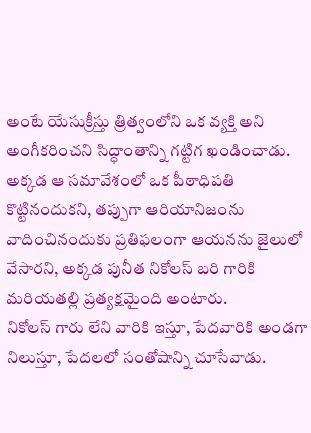అంటే యేసుక్రీస్తు త్రిత్వంలోని ఒక వ్యక్తి అని అంగీకరించని సిద్ధాంతాన్ని గట్టిగ ఖండించాడు. అక్కడ ఆ సమావేశంలో ఒక పీఠాధిపతి కొట్టినందుకని, తప్పుగా ఆరియానిజంను వాదించినందుకు ప్రతిఫలంగా ఆయనను జైలులో వేసారని, అక్కడ పునీత నికోలస్ బరి గారికి మరియతల్లి ప్రత్యక్షమైంది అంటారు.
నికోలస్ గారు లేని వారికి ఇస్తూ, పేదవారికి అండగా నిలుస్తూ, పేదలలో సంతోషాన్ని చూసేవాడు.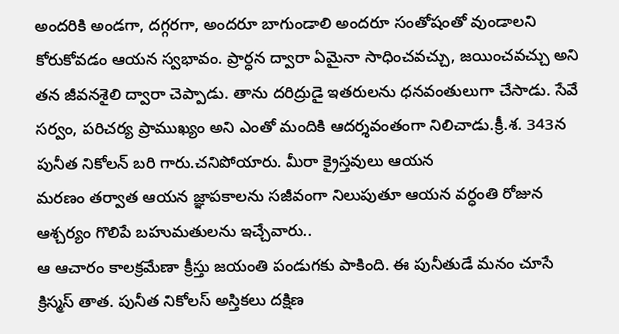అందరికి అండగా, దగ్గరగా, అందరూ బాగుండాలి అందరూ సంతోషంతో వుండాలని కోరుకోవడం ఆయన స్వభావం. ప్రార్ధన ద్వారా ఏమైనా సాధించవచ్చు, జయించవచ్చు అని తన జీవనశైలి ద్వారా చెప్పాడు. తాను దరిద్రుడై ఇతరులను ధనవంతులుగా చేసాడు. సేవే సర్వం, పరిచర్య ప్రాముఖ్యం అని ఎంతో మందికి ఆదర్శవంతంగా నిలిచాడు.క్రీ.శ. 343న పునీత నికోలన్ బరి గారు.చనిపోయారు. మీరా క్రైస్తవులు ఆయన
మరణం తర్వాత ఆయన జ్ఞాపకాలను సజీవంగా నిలుపుతూ ఆయన వర్ధంతి రోజున ఆశ్చర్యం గొలిపే బహుమతులను ఇచ్చేవారు..
ఆ ఆచారం కాలక్రమేణా క్రీస్తు జయంతి పండుగకు పాకింది. ఈ పునీతుడే మనం చూసే క్రిస్మస్ తాత. పునీత నికోలస్ అస్తికలు దక్షిణ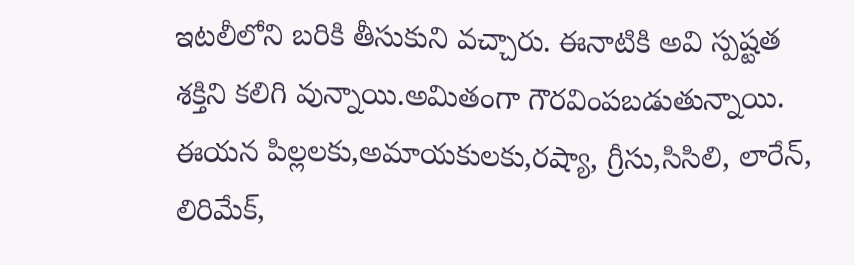ఇటలీలోని బరికి తీసుకుని వచ్చారు. ఈనాటికి అవి స్పష్టత శక్తిని కలిగి వున్నాయి.అమితంగా గౌరవింపబడుతున్నాయి. ఈయన పిల్లలకు,అమాయకులకు,రష్యా, గ్రీసు,సిసిలి, లారేన్, లిరిమేక్,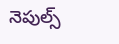నెపుల్స్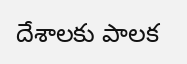దేశాలకు పాలక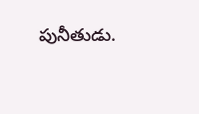పునీతుడు.